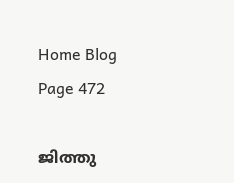Home Blog Page 472

ജിത്തു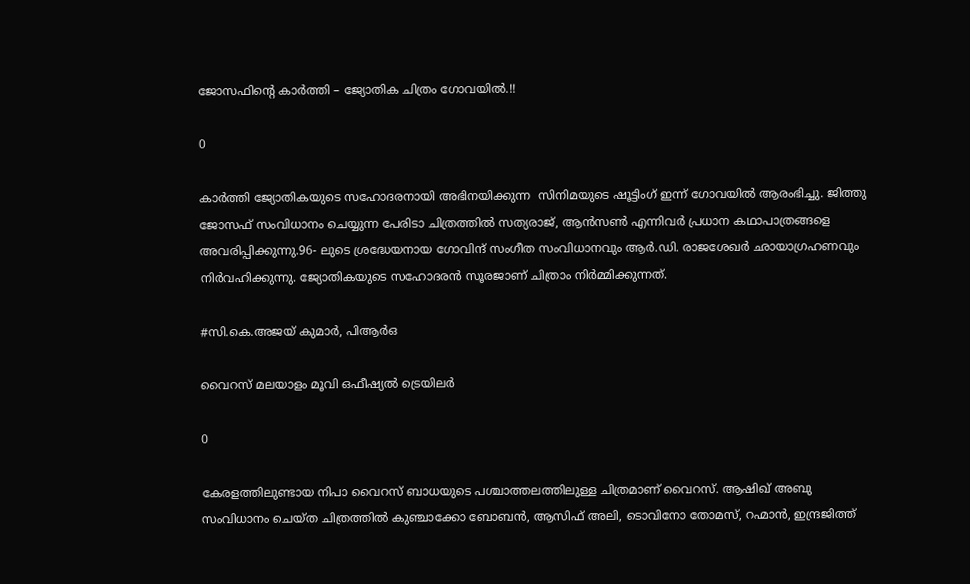ജോസഫിൻ്റെ കാർത്തി – ജ്യോതിക ചിത്രം ഗോവയിൽ.!!

0

കാർത്തി ജ്യോതികയുടെ സഹോദരനായി അഭിനയിക്കുന്ന  സിനിമയുടെ ഷൂട്ടിംഗ് ഇന്ന് ഗോവയിൽ ആരംഭിച്ചു. ജിത്തു ജോസഫ് സംവിധാനം ചെയ്യുന്ന പേരിടാ ചിത്രത്തിൽ സത്യരാജ്, ആൻസൺ എന്നിവർ പ്രധാന കഥാപാത്രങ്ങളെ അവരിപ്പിക്കുന്നു.96- ലുടെ ശ്രദ്ധേയനായ ഗോവിന്ദ് സംഗീത സംവിധാനവും ആർ.ഡി. രാജശേഖർ ഛായാഗ്രഹണവും നിർവഹിക്കുന്നു. ജ്യോതികയുടെ സഹോദരൻ സൂരജാണ് ചിത്രാം നിർമ്മിക്കുന്നത്.

#സി.കെ.അജയ് കുമാർ, പിആർഒ

വൈറസ് മലയാളം മൂവി ഒഫീഷ്യൽ ട്രെയിലർ

0

കേരളത്തിലുണ്ടായ നിപാ വൈറസ് ബാധയുടെ പശ്ചാത്തലത്തിലുള്ള ചിത്രമാണ് വൈറസ്. ആഷിഖ് അബു സംവിധാനം ചെയ്ത ചിത്രത്തിൽ കുഞ്ചാക്കോ ബോബൻ, ആസിഫ് അലി, ടൊവിനോ തോമസ്, റഹ്മാൻ, ഇന്ദ്രജിത്ത്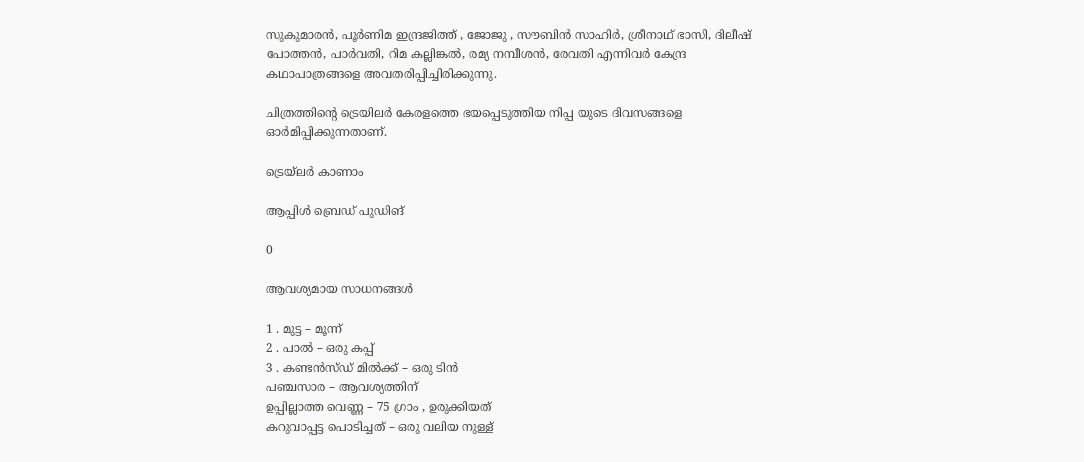സുകുമാരൻ, പൂർണിമ ഇന്ദ്രജിത്ത് , ജോജു , സൗബിൻ സാഹിർ, ശ്രീനാഥ് ഭാസി, ദിലീഷ് പോത്തൻ, പാർവതി, റിമ കല്ലിങ്കൽ, രമ്യ നമ്പീശൻ, രേവതി എന്നിവർ കേന്ദ്ര കഥാപാത്രങ്ങളെ അവതരിപ്പിച്ചിരിക്കുന്നു.

ചിത്രത്തിന്റെ ട്രെയിലർ കേരളത്തെ ഭയപ്പെടുത്തിയ നിപ്പ യുടെ ദിവസങ്ങളെ ഓർമിപ്പിക്കുന്നതാണ്.

ട്രെയ്‌ലർ കാണാം

ആപ്പിൾ ബ്രെഡ് പുഡിങ്

0

ആവശ്യമായ സാധനങ്ങൾ

1 . മുട്ട – മൂന്ന്
2 . പാൽ – ഒരു കപ്പ്
3 . കണ്ടൻസ്ഡ് മിൽക്ക് – ഒരു ടിൻ
പഞ്ചസാര – ആവശ്യത്തിന്
ഉപ്പില്ലാത്ത വെണ്ണ – 75 ഗ്രാം , ഉരുക്കിയത്
കറുവാപ്പട്ട പൊടിച്ചത് – ഒരു വലിയ നുള്ള്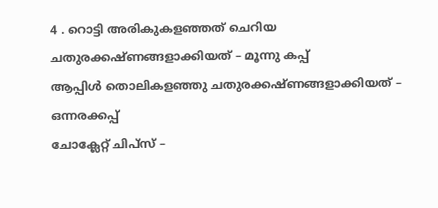4 . റൊട്ടി അരികുകളഞ്ഞത് ചെറിയ ചതുരക്കഷ്ണങ്ങളാക്കിയത് – മൂന്നു കപ്പ്
ആപ്പിൾ തൊലികളഞ്ഞു ചതുരക്കഷ്ണങ്ങളാക്കിയത് – ഒന്നരക്കപ്പ്
ചോക്ലേറ്റ് ചിപ്സ് –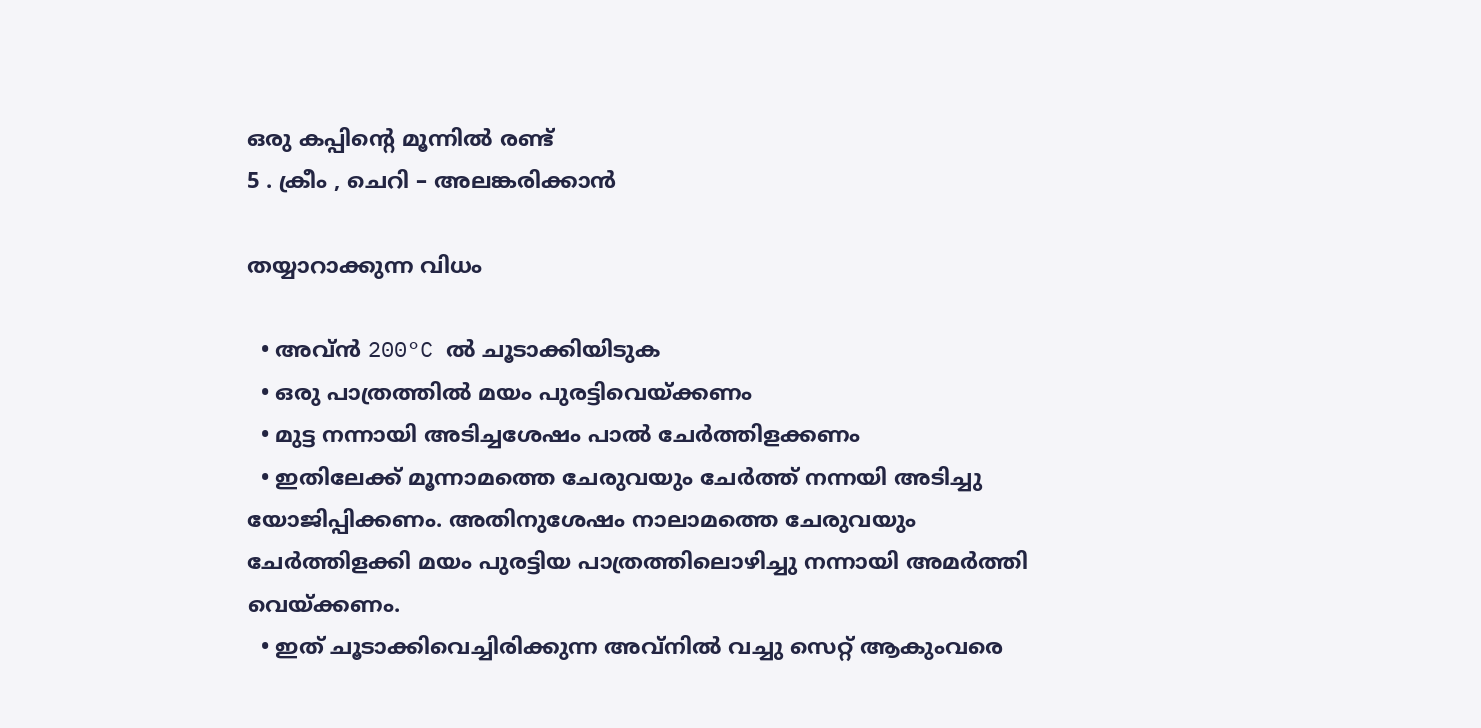ഒരു കപ്പിന്റെ മൂന്നിൽ രണ്ട്
5 . ക്രീം , ചെറി – അലങ്കരിക്കാൻ

തയ്യാറാക്കുന്ന വിധം

  • അവ്ൻ 200°C ൽ ചൂടാക്കിയിടുക
  • ഒരു പാത്രത്തിൽ മയം പുരട്ടിവെയ്ക്കണം
  • മുട്ട നന്നായി അടിച്ചശേഷം പാൽ ചേർത്തിളക്കണം
  • ഇതിലേക്ക് മൂന്നാമത്തെ ചേരുവയും ചേർത്ത് നന്നയി അടിച്ചു യോജിപ്പിക്കണം. അതിനുശേഷം നാലാമത്തെ ചേരുവയും ചേർത്തിളക്കി മയം പുരട്ടിയ പാത്രത്തിലൊഴിച്ചു നന്നായി അമർത്തി വെയ്ക്കണം.
  • ഇത് ചൂടാക്കിവെച്ചിരിക്കുന്ന അവ്നിൽ വച്ചു സെറ്റ് ആകുംവരെ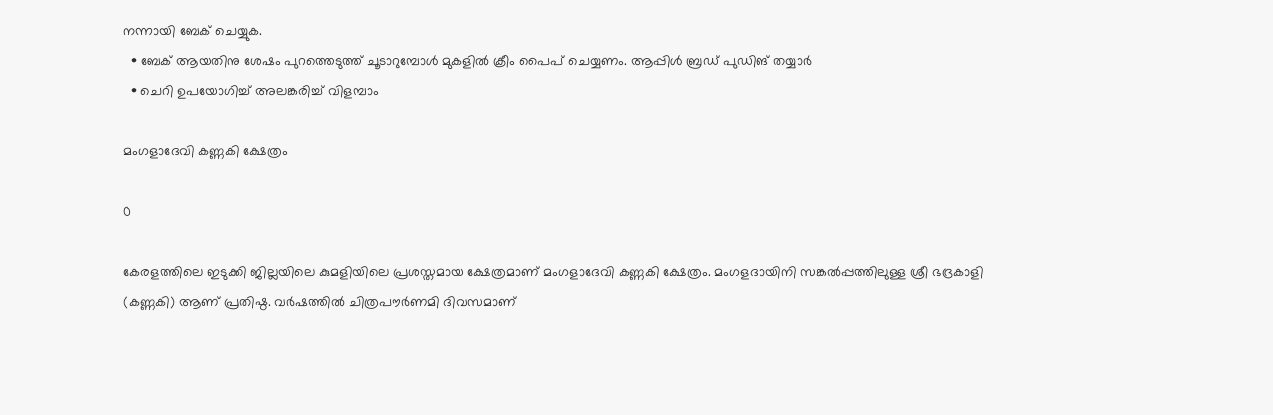നന്നായി ബേക് ചെയ്യുക.
  • ബേക് ആയതിനു ശേഷം പുറത്തെടുത്ത് ചൂടാറുമ്പോൾ മുകളിൽ ക്രീം പൈപ് ചെയ്യണം. ആപ്പിൾ ബ്രഡ് പുഡിങ് തയ്യാർ
  • ചെറി ഉപയോഗിച്ച് അലങ്കരിച്ച് വിളമ്പാം

മംഗളാദേവി കണ്ണകി ക്ഷേത്രം

0

കേരളത്തിലെ ഇടുക്കി ജില്ലയിലെ കുമളിയിലെ പ്രശസ്തമായ ക്ഷേത്രമാണ് മംഗളാദേവി കണ്ണകി ക്ഷേത്രം. മംഗളദായിനി സങ്കൽപ്പത്തിലുള്ള ശ്രീ ഭദ്രകാളി (കണ്ണകി) ആണ് പ്രതിഷ്ഠ. വർഷത്തിൽ ചിത്രപൗർണമി ദിവസമാണ്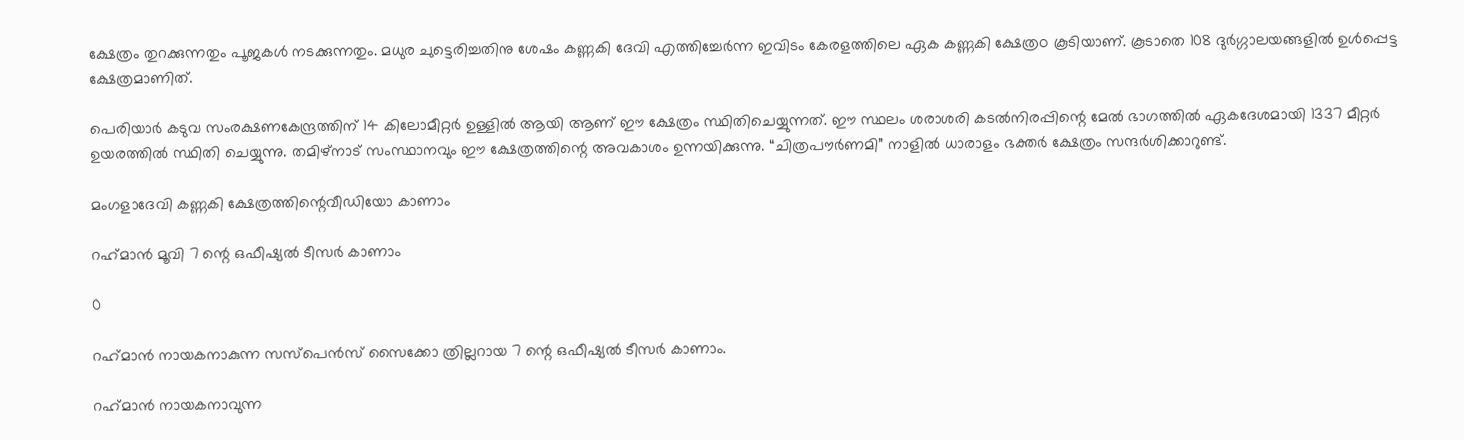ക്ഷേത്രം തുറക്കുന്നതും പൂജകൾ നടക്കുന്നതും. മധുര ചുട്ടെരിച്ചതിനു ശേഷം കണ്ണകി ദേവി എത്തിച്ചേര്‍ന്ന ഇവിടം കേരളത്തിലെ ഏക കണ്ണകി ക്ഷേത്രo കൂടിയാണ്. കൂടാതെ 108 ദുർഗ്ഗാലയങ്ങളിൽ ഉൾപ്പെട്ട ക്ഷേത്രമാണിത്.

പെരിയാർ കടുവ സംരക്ഷണകേന്ദ്രത്തിന് 14 കിലോമീറ്റർ ഉള്ളിൽ ആയി ആണ് ഈ ക്ഷേത്രം സ്ഥിതിചെയ്യുന്നത്. ഈ സ്ഥലം ശരാശരി കടൽനിരപ്പിന്റെ മേൽ ഭാഗത്തിൽ ഏകദേശമായി 1337 മീറ്റർ ഉയരത്തിൽ സ്ഥിതി ചെയ്യുന്നു. തമിഴ്‌നാട് സംസ്ഥാനവും ഈ ക്ഷേത്രത്തിന്റെ അവകാശം ഉന്നയിക്കുന്നു. “ചിത്രപൗർണമി” നാളിൽ ധാരാളം ഭക്തർ ക്ഷേത്രം സന്ദർശിക്കാറുണ്ട്.

മംഗളാദേവി കണ്ണകി ക്ഷേത്രത്തിന്റെവീഡിയോ കാണാം

റഹ്‌മാൻ മൂവി 7 ന്റെ ഒഫീഷ്യൽ ടീസർ കാണാം

0

റഹ്‌മാൻ നായകനാകുന്ന സസ്പെൻസ് സൈക്കോ ത്രില്ലറായ 7 ന്റെ ഒഫീഷ്യൽ ടീസർ കാണാം.

റഹ്‌മാൻ നായകനാവുന്ന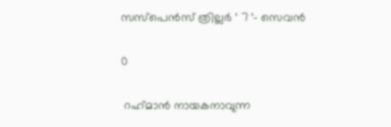സസ്പെൻസ് ത്രില്ലർ ‘ 7 ‘- സെവൻ

0

 റഹ്‌മാൻ നായകനാവുന്ന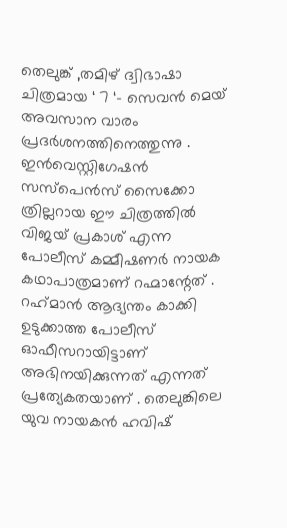തെലുങ്ക് ,തമിഴ് ദ്വിഭാഷാ ചിത്രമായ ‘ 7 ‘- സെവൻ മെയ് അവസാന വാരം പ്രദർശനത്തിനെത്തുന്നു . ഇൻവെസ്റ്റിഗേഷൻ സസ്പെൻസ് സൈക്കോ ത്രില്ലറായ ഈ ചിത്രത്തിൽ വിജയ് പ്രകാശ് എന്ന പോലീസ് കമ്മീഷണർ നായക കഥാപാത്രമാണ് റഹ്മാന്റേത് . റഹ്‌മാൻ ആദ്യന്തം കാക്കി ഉടുക്കാത്ത പോലീസ് ഓഫീസറായിട്ടാണ് അഭിനയിക്കുന്നത് എന്നത് പ്രത്യേകതയാണ് . തെലുങ്കിലെ യുവ നായകൻ ഹവിഷ്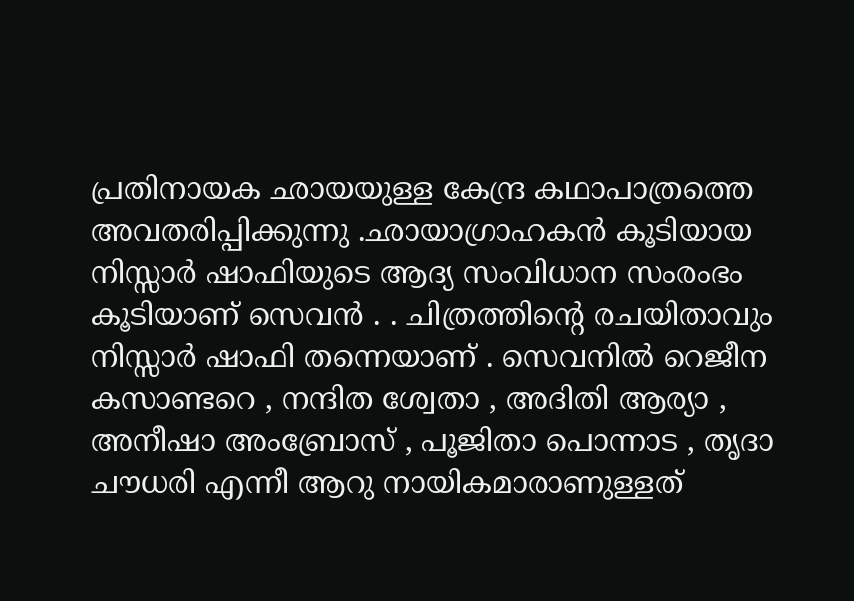പ്രതിനായക ഛായയുള്ള കേന്ദ്ര കഥാപാത്രത്തെ അവതരിപ്പിക്കുന്നു .ഛായാഗ്രാഹകൻ കൂടിയായ നിസ്സാർ ഷാഫിയുടെ ആദ്യ സംവിധാന സംരംഭം കൂടിയാണ് സെവൻ . . ചിത്രത്തിന്റെ രചയിതാവും നിസ്സാർ ഷാഫി തന്നെയാണ് . സെവനിൽ റെജീന കസാണ്ടറെ , നന്ദിത ശ്വേതാ , അദിതി ആര്യാ , അനീഷാ അംബ്രോസ് , പൂജിതാ പൊന്നാട , തൃദാ ചൗധരി എന്നീ ആറു നായികമാരാണുള്ളത്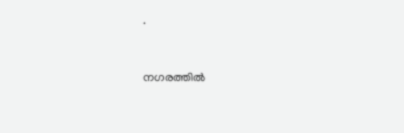.


നഗരത്തിൽ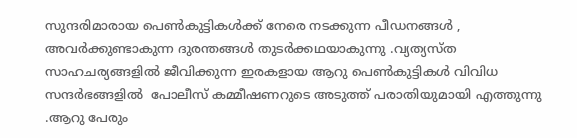സുന്ദരിമാരായ പെൺകുട്ടികൾക്ക് നേരെ നടക്കുന്ന പീഡനങ്ങൾ , അവർക്കുണ്ടാകുന്ന ദുരന്തങ്ങൾ തുടർക്കഥയാകുന്നു .വ്യത്യസ്ത സാഹചര്യങ്ങളിൽ ജീവിക്കുന്ന ഇരകളായ ആറു പെൺകുട്ടികൾ വിവിധ സന്ദർഭങ്ങളിൽ  പോലീസ് കമ്മീഷണറുടെ അടുത്ത് പരാതിയുമായി എത്തുന്നു .ആറു പേരും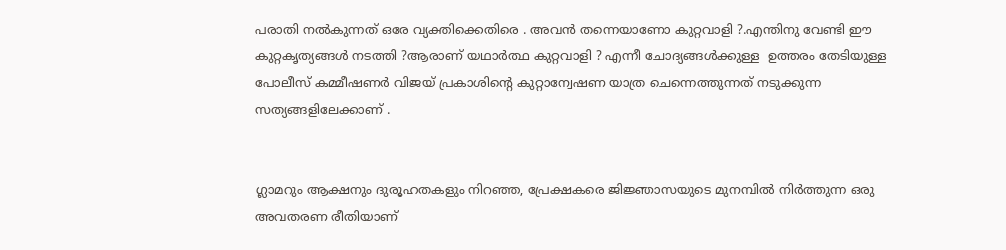പരാതി നൽകുന്നത് ഒരേ വ്യക്തിക്കെതിരെ . അവൻ തന്നെയാണോ കുറ്റവാളി ?.എന്തിനു വേണ്ടി ഈ കുറ്റകൃത്യങ്ങൾ നടത്തി ?ആരാണ് യഥാർത്ഥ കുറ്റവാളി ? എന്നീ ചോദ്യങ്ങൾക്കുള്ള  ഉത്തരം തേടിയുള്ള  പോലീസ് കമ്മീഷണർ വിജയ് പ്രകാശിന്റെ കുറ്റാന്വേഷണ യാത്ര ചെന്നെത്തുന്നത് നടുക്കുന്ന സത്യങ്ങളിലേക്കാണ് .


ഗ്ലാമറും ആക്ഷനും ദുരൂഹതകളും നിറഞ്ഞ, പ്രേക്ഷകരെ ജിജ്ഞാസയുടെ മുനമ്പിൽ നിർത്തുന്ന ഒരു അവതരണ രീതിയാണ്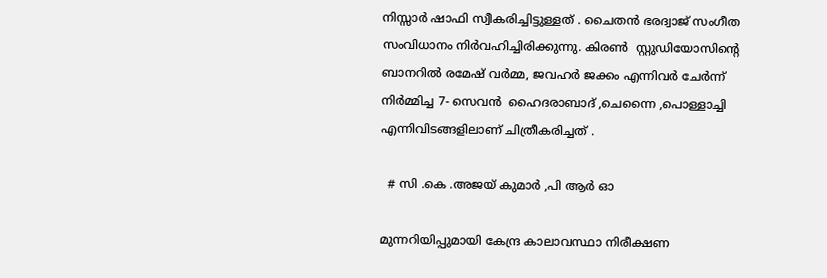നിസ്സാർ ഷാഫി സ്വീകരിച്ചിട്ടുള്ളത് . ചൈതൻ ഭരദ്വാജ് സംഗീത സംവിധാനം നിർവഹിച്ചിരിക്കുന്നു. കിരൺ  സ്റ്റുഡിയോസിന്റെ ബാനറിൽ രമേഷ് വർമ്മ, ജവഹർ ജക്കം എന്നിവർ ചേർന്ന് നിർമ്മിച്ച 7- സെവൻ  ഹൈദരാബാദ് ,ചെന്നൈ ,പൊള്ളാച്ചി എന്നിവിടങ്ങളിലാണ് ചിത്രീകരിച്ചത് .

  # സി .കെ .അജയ് കുമാർ ,പി ആർ ഓ

മുന്നറിയിപ്പുമായി കേന്ദ്ര കാലാവസ്ഥാ നിരീക്ഷണ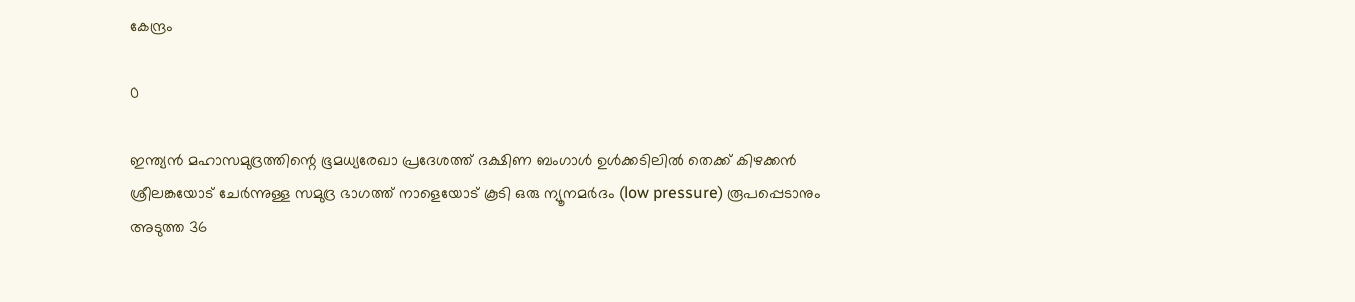കേന്ദ്രം

0

ഇന്ത്യൻ മഹാസമുദ്രത്തിന്റെ ഭൂമധ്യരേഖാ പ്രദേശത്ത് ദക്ഷിണ ബംഗാൾ ഉൾക്കടിലിൽ തെക്ക് കിഴക്കൻ ശ്രീലങ്കയോട് ചേർന്നുള്ള സമുദ്ര ഭാഗത്ത് നാളെയോട് കൂടി ഒരു ന്യൂനമർദം (low pressure) രൂപപ്പെടാനും അടുത്ത 36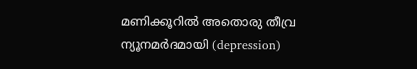മണിക്കൂറിൽ അതൊരു തീവ്ര ന്യൂനമർദമായി (depression)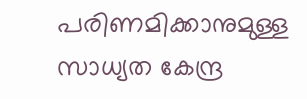പരിണമിക്കാനുമുള്ള സാധ്യത കേന്ദ്ര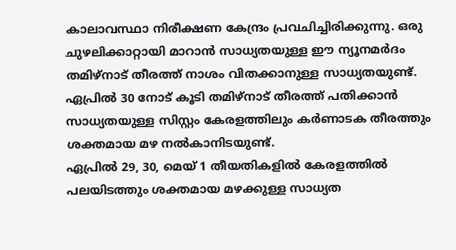കാലാവസ്ഥാ നിരീക്ഷണ കേന്ദ്രം പ്രവചിച്ചിരിക്കുന്നു. ഒരു ചുഴലിക്കാറ്റായി മാറാൻ സാധ്യതയുള്ള ഈ ന്യൂനമർദം തമിഴ്നാട് തീരത്ത് നാശം വിതക്കാനുള്ള സാധ്യതയുണ്ട്. ഏപ്രിൽ 30 നോട് കൂടി തമിഴ്നാട് തീരത്ത് പതിക്കാൻ സാധ്യതയുള്ള സിസ്റ്റം കേരളത്തിലും കർണാടക തീരത്തും ശക്തമായ മഴ നൽകാനിടയുണ്ട്.
ഏപ്രിൽ 29, 30, മെയ് 1 തീയതികളിൽ കേരളത്തിൽ പലയിടത്തും ശക്തമായ മഴക്കുള്ള സാധ്യത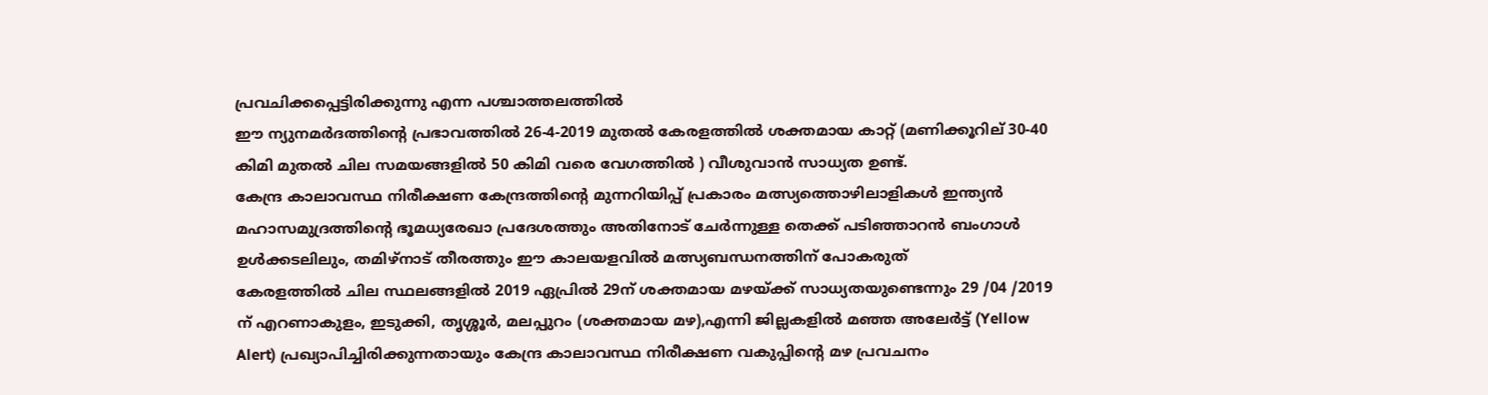പ്രവചിക്കപ്പെട്ടിരിക്കുന്നു എന്ന പശ്ചാത്തലത്തിൽ
ഈ ന്യുനമർദത്തിന്റെ പ്രഭാവത്തിൽ 26-4-2019 മുതൽ കേരളത്തിൽ ശക്തമായ കാറ്റ് (മണിക്കൂറില് 30-40 കിമി മുതൽ ചില സമയങ്ങളിൽ 50 കിമി വരെ വേഗത്തിൽ ) വീശുവാൻ സാധ്യത ഉണ്ട്.
കേന്ദ്ര കാലാവസ്ഥ നിരീക്ഷണ കേന്ദ്രത്തിന്റെ മുന്നറിയിപ്പ് പ്രകാരം മത്സ്യത്തൊഴിലാളികൾ ഇന്ത്യൻ മഹാസമുദ്രത്തിന്റെ ഭൂമധ്യരേഖാ പ്രദേശത്തും അതിനോട് ചേർന്നുള്ള തെക്ക് പടിഞ്ഞാറൻ ബംഗാൾ ഉൾക്കടലിലും, തമിഴ്നാട് തീരത്തും ഈ കാലയളവിൽ മത്സ്യബന്ധനത്തിന് പോകരുത്
കേരളത്തിൽ ചില സ്ഥലങ്ങളിൽ 2019 ഏപ്രിൽ 29ന് ശക്തമായ മഴയ്ക്ക് സാധ്യതയുണ്ടെന്നും 29 /04 /2019 ന് എറണാകുളം, ഇടുക്കി, തൃശ്ശൂർ, മലപ്പുറം (ശക്തമായ മഴ),എന്നി ജില്ലകളിൽ മഞ്ഞ അലേർട്ട് (Yellow Alert) പ്രഖ്യാപിച്ചിരിക്കുന്നതായും കേന്ദ്ര കാലാവസ്ഥ നിരീക്ഷണ വകുപ്പിന്റെ മഴ പ്രവചനം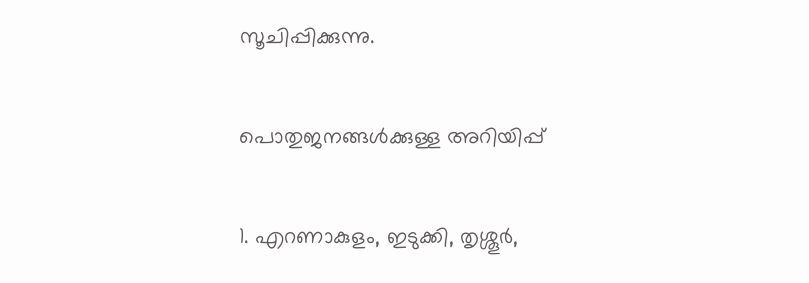സൂചിപ്പിക്കുന്നു.

പൊതുജനങ്ങൾക്കുള്ള അറിയിപ്പ്

1. എറണാകുളം, ഇടുക്കി, തൃശ്ശൂർ,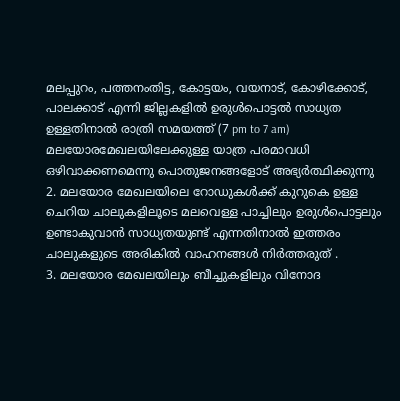മലപ്പുറം, പത്തനംതിട്ട, കോട്ടയം, വയനാട്, കോഴിക്കോട്, പാലക്കാട് എന്നി ജില്ലകളിൽ ഉരുൾപൊട്ടൽ സാധ്യത ഉള്ളതിനാൽ രാത്രി സമയത്ത് (7 pm to 7 am) മലയോരമേഖലയിലേക്കുള്ള യാത്ര പരമാവധി ഒഴിവാക്കണമെന്നു പൊതുജനങ്ങളോട് അഭ്യർത്ഥിക്കുന്നു
2. മലയോര മേഖലയിലെ റോഡുകൾക്ക് കുറുകെ ഉള്ള ചെറിയ ചാലുകളിലൂടെ മലവെള്ള പാച്ചിലും ഉരുൾപൊട്ടലും ഉണ്ടാകുവാൻ സാധ്യതയുണ്ട് എന്നതിനാൽ ഇത്തരം ചാലുകളുടെ അരികിൽ വാഹനങ്ങൾ നിർത്തരുത് .
3. മലയോര മേഖലയിലും ബീച്ചുകളിലും വിനോദ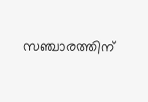സഞ്ചാരത്തിന്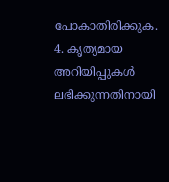പോകാതിരിക്കുക.
4. കൃത്യമായ അറിയിപ്പുകൾ ലഭിക്കുന്നതിനായി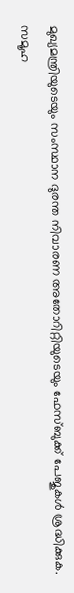മുഖ്യമന്ത്രിയുടെയും സംസ്ഥാന ദുരന്ത നിവാരണ അതോറിറ്റിയുടെയും ഫേസ്ബുക്ക് പേജുകൾ ശ്രദ്ധിക്കുക. സമൂഹ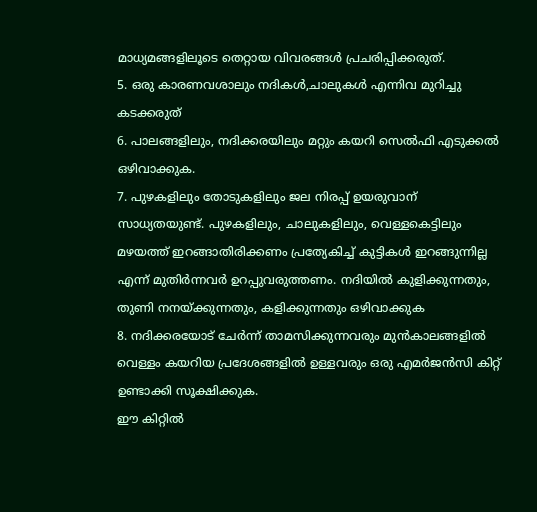മാധ്യമങ്ങളിലൂടെ തെറ്റായ വിവരങ്ങൾ പ്രചരിപ്പിക്കരുത്.
5. ഒരു കാരണവശാലും നദികൾ,ചാലുകൾ എന്നിവ മുറിച്ചു കടക്കരുത്
6. പാലങ്ങളിലും, നദിക്കരയിലും മറ്റും കയറി സെൽഫി എടുക്കൽ ഒഴിവാക്കുക.
7. പുഴകളിലും തോടുകളിലും ജല നിരപ്പ് ഉയരുവാന് സാധ്യതയുണ്ട്. പുഴകളിലും, ചാലുകളിലും, വെള്ളകെട്ടിലും മഴയത്ത് ഇറങ്ങാതിരിക്കണം പ്രത്യേകിച്ച് കുട്ടികൾ ഇറങ്ങുന്നില്ല എന്ന് മുതിർന്നവർ ഉറപ്പുവരുത്തണം. നദിയിൽ കുളിക്കുന്നതും, തുണി നനയ്ക്കുന്നതും, കളിക്കുന്നതും ഒഴിവാക്കുക
8. നദിക്കരയോട് ചേർന്ന് താമസിക്കുന്നവരും മുൻകാലങ്ങളിൽ വെള്ളം കയറിയ പ്രദേശങ്ങളിൽ ഉള്ളവരും ഒരു എമർജൻസി കിറ്റ് ഉണ്ടാക്കി സൂക്ഷിക്കുക.
ഈ കിറ്റിൽ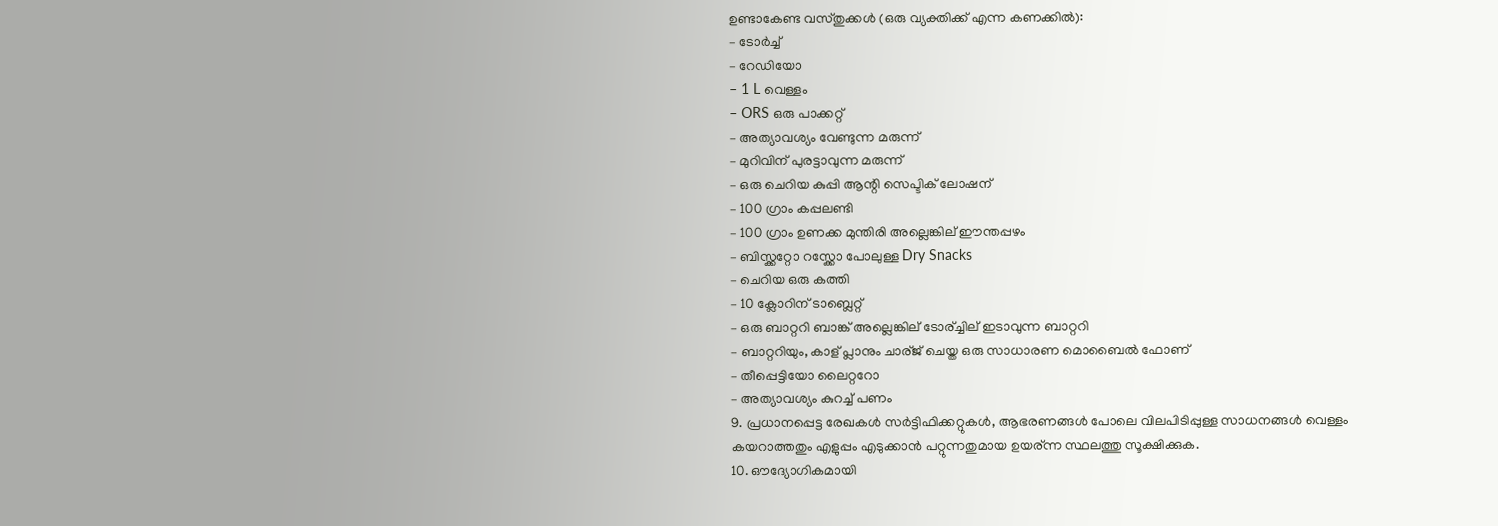ഉണ്ടാകേണ്ട വസ്തുക്കൾ (ഒരു വ്യക്തിക്ക് എന്ന കണക്കിൽ):
– ടോർച്ച്
– റേഡിയോ
– 1 L വെള്ളം
– ORS ഒരു പാക്കറ്റ്
– അത്യാവശ്യം വേണ്ടുന്ന മരുന്ന്
– മുറിവിന് പുരട്ടാവുന്ന മരുന്ന്
– ഒരു ചെറിയ കുപ്പി ആന്റി സെപ്ടിക് ലോഷന്
– 100 ഗ്രാം കപ്പലണ്ടി
– 100 ഗ്രാം ഉണക്ക മുന്തിരി അല്ലെങ്കില് ഈന്തപ്പഴം
– ബിസ്ക്കറ്റോ റസ്ക്കോ പോലുള്ള Dry Snacks
– ചെറിയ ഒരു കത്തി
– 10 ക്ലോറിന് ടാബ്ലെറ്റ്
– ഒരു ബാറ്ററി ബാങ്ക് അല്ലെങ്കില് ടോര്ച്ചില് ഇടാവുന്ന ബാറ്ററി
– ബാറ്ററിയും, കാള് പ്ലാനും ചാര്ജ് ചെയ്ത ഒരു സാധാരണ മൊബൈൽ ഫോണ്
– തീപ്പെട്ടിയോ ലൈറ്ററോ
– അത്യാവശ്യം കുറച്ച് പണം
9. പ്രധാനപ്പെട്ട രേഖകൾ സർട്ടിഫിക്കറ്റുകൾ, ആഭരണങ്ങൾ പോലെ വിലപിടിപ്പുള്ള സാധനങ്ങൾ വെള്ളം കയറാത്തതും എളുപ്പം എടുക്കാൻ പറ്റുന്നതുമായ ഉയര്ന്ന സ്ഥലത്തു സൂക്ഷിക്കുക.
10. ഔദ്യോഗികമായി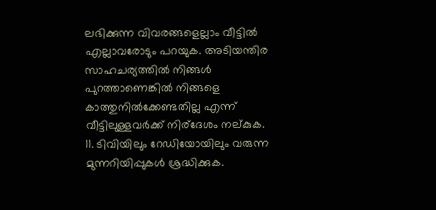ലഭിക്കുന്ന വിവരങ്ങളെല്ലാം വീട്ടിൽ എല്ലാവരോടും പറയുക. അടിയന്തിര സാഹചര്യത്തിൽ നിങ്ങൾ പുറത്താണെങ്കിൽ നിങ്ങളെ കാത്തുനിൽക്കേണ്ടതില്ല എന്ന് വീട്ടിലുള്ളവർക്ക് നിര്ദേശം നല്കുക.
11. ടിവിയിലും റേഡിയോയിലും വരുന്ന മുന്നറിയിപ്പുകൾ ശ്രദ്ധിക്കുക.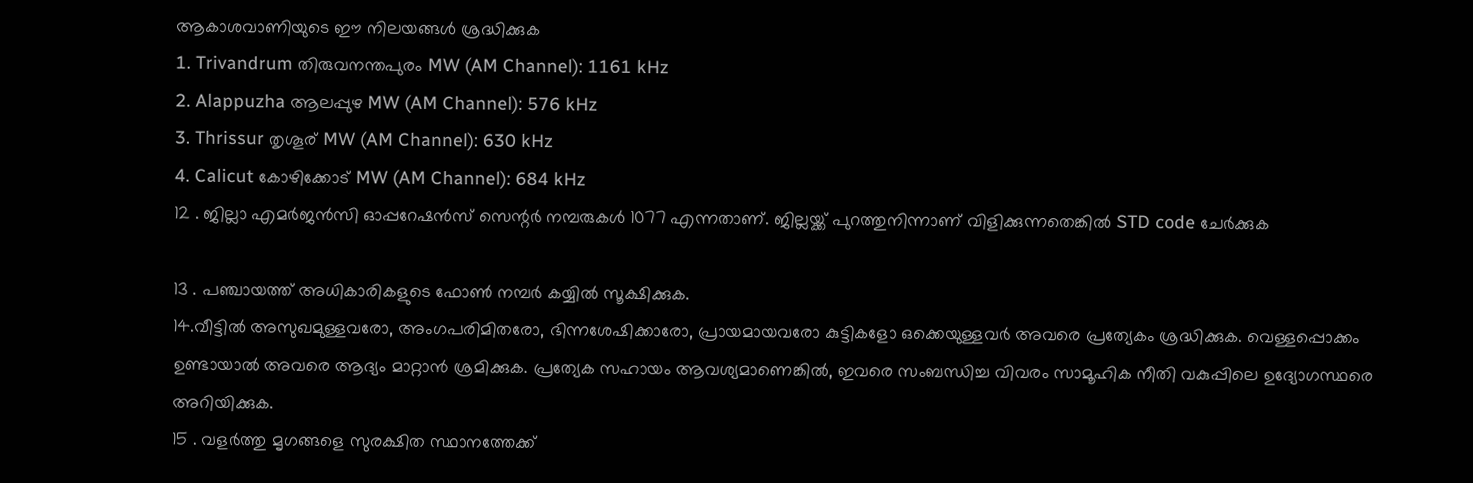ആകാശവാണിയുടെ ഈ നിലയങ്ങൾ ശ്രദ്ധിക്കുക
1. Trivandrum തിരുവനന്തപുരം MW (AM Channel): 1161 kHz
2. Alappuzha ആലപ്പുഴ MW (AM Channel): 576 kHz
3. Thrissur തൃശൂര് MW (AM Channel): 630 kHz
4. Calicut കോഴിക്കോട് MW (AM Channel): 684 kHz
12 . ജില്ലാ എമർജൻസി ഓപ്പറേഷൻസ് സെന്റർ നമ്പരുകൾ 1077 എന്നതാണ്. ജില്ലയ്ക്ക് പുറത്തുനിന്നാണ് വിളിക്കുന്നതെങ്കിൽ STD code ചേർക്കുക

13 . പഞ്ചായത്ത് അധികാരികളുടെ ഫോൺ നമ്പർ കയ്യിൽ സൂക്ഷിക്കുക.
14.വീട്ടിൽ അസുഖമുള്ളവരോ, അംഗപരിമിതരോ, ഭിന്നശേഷിക്കാരോ, പ്രായമായവരോ കുട്ടികളോ ഒക്കെയുള്ളവർ അവരെ പ്രത്യേകം ശ്രദ്ധിക്കുക. വെള്ളപ്പൊക്കം ഉണ്ടായാൽ അവരെ ആദ്യം മാറ്റാൻ ശ്രമിക്കുക. പ്രത്യേക സഹായം ആവശ്യമാണെങ്കിൽ, ഇവരെ സംബന്ധിച്ച വിവരം സാമൂഹിക നീതി വകുപ്പിലെ ഉദ്യോഗസ്ഥരെ അറിയിക്കുക.
15 . വളർത്തു മൃഗങ്ങളെ സുരക്ഷിത സ്ഥാനത്തേക്ക്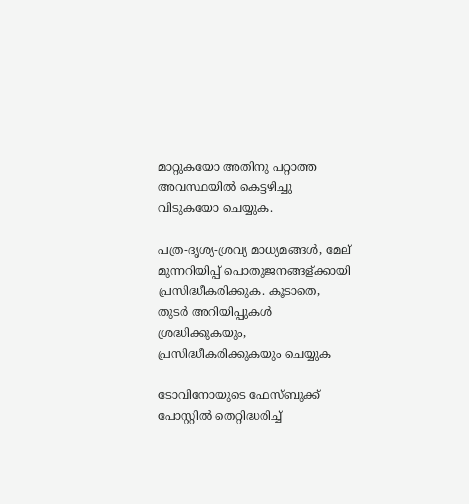മാറ്റുകയോ അതിനു പറ്റാത്ത അവസ്ഥയിൽ കെട്ടഴിച്ചു വിടുകയോ ചെയ്യുക.

പത്ര-ദൃശ്യ-ശ്രവ്യ മാധ്യമങ്ങൾ, മേല് മുന്നറിയിപ്പ് പൊതുജനങ്ങള്ക്കായി പ്രസിദ്ധീകരിക്കുക. കൂടാതെ, തുടർ അറിയിപ്പുകൾ ശ്രദ്ധിക്കുകയും, പ്രസിദ്ധീകരിക്കുകയും ചെയ്യുക

ടോവിനോയുടെ ഫേസ്ബുക്ക് പോസ്റ്റിൽ തെറ്റിദ്ധരിച്ച്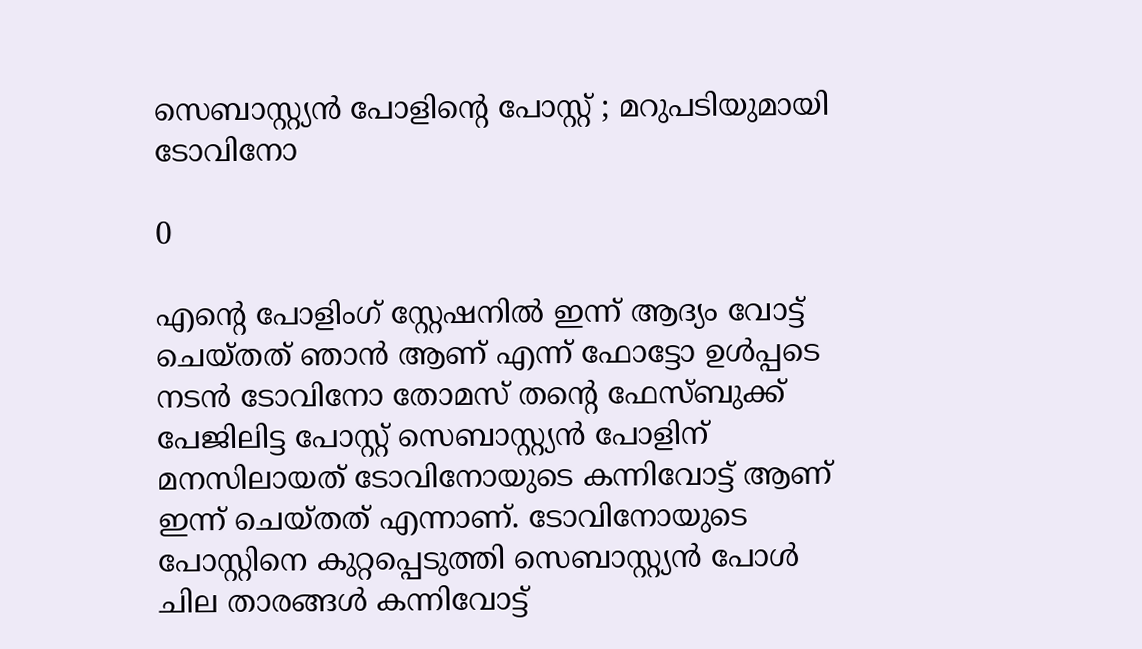സെബാസ്റ്റ്യൻ പോളിന്റെ പോസ്റ്റ് ; മറുപടിയുമായി ടോവിനോ

0

എന്റെ പോളിംഗ് സ്റ്റേഷനിൽ ഇന്ന് ആദ്യം വോട്ട് ചെയ്തത് ഞാൻ ആണ് എന്ന് ഫോട്ടോ ഉൾപ്പടെ നടൻ ടോവിനോ തോമസ് തന്റെ ഫേസ്ബുക്ക് പേജിലിട്ട പോസ്റ്റ് സെബാസ്റ്റ്യൻ പോളിന് മനസിലായത് ടോവിനോയുടെ കന്നിവോട്ട് ആണ് ഇന്ന് ചെയ്തത് എന്നാണ്. ടോവിനോയുടെ പോസ്റ്റിനെ കുറ്റപ്പെടുത്തി സെബാസ്റ്റ്യൻ പോൾ ചില താരങ്ങൾ കന്നിവോട്ട്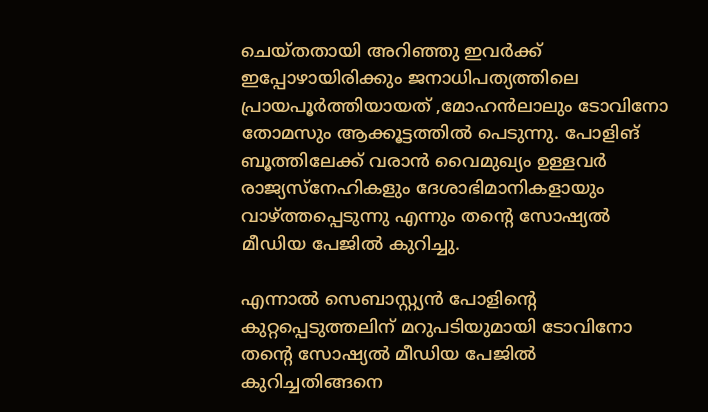ചെയ്തതായി അറിഞ്ഞു ഇവർക്ക് ഇപ്പോഴായിരിക്കും ജനാധിപത്യത്തിലെ പ്രായപൂർത്തിയായത് ,മോഹൻലാലും ടോവിനോ തോമസും ആക്കൂട്ടത്തിൽ പെടുന്നു. പോളിങ് ബൂത്തിലേക്ക് വരാൻ വൈമുഖ്യം ഉള്ളവർ രാജ്യസ്നേഹികളും ദേശാഭിമാനികളായും വാഴ്ത്തപ്പെടുന്നു എന്നും തന്റെ സോഷ്യൽ മീഡിയ പേജിൽ കുറിച്ചു.

എന്നാൽ സെബാസ്റ്റ്യൻ പോളിന്റെ കുറ്റപ്പെടുത്തലിന് മറുപടിയുമായി ടോവിനോ തന്റെ സോഷ്യൽ മീഡിയ പേജിൽ കുറിച്ചതിങ്ങനെ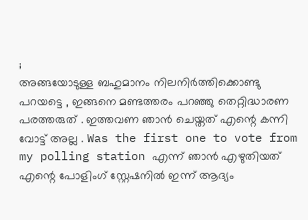;
അങ്ങയോടുള്ള ബഹുമാനം നിലനിർത്തിക്കൊണ്ടു പറയട്ടെ , ഇങ്ങനെ മണ്ടത്തരം പറഞ്ഞു തെറ്റിദ്ധാരണ പരത്തരുത് . ഇത്തവണ ഞാൻ ചെയ്തത് എന്റെ കന്നി വോട്ട് അല്ല . Was the first one to vote from my polling station എന്ന് ഞാൻ എഴുതിയത്‌ എന്റെ പോളിംഗ് സ്റ്റേഷനിൽ ഇന്ന് ആദ്യം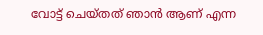വോട്ട് ചെയ്തത് ഞാൻ ആണ് എന്ന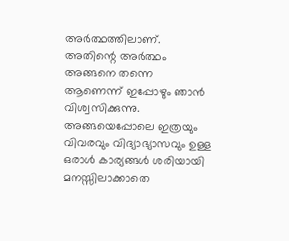അർത്ഥത്തിലാണ്. അതിന്റെ അർത്ഥം അങ്ങനെ തന്നെ ആണെന്ന് ഇപ്പോഴും ഞാൻ വിശ്വസിക്കുന്നു. അങ്ങയെപ്പോലെ ഇത്രയും വിവരവും വിദ്യാഭ്യാസവും ഉള്ള ഒരാൾ കാര്യങ്ങൾ ശരിയായി മനസ്സിലാക്കാതെ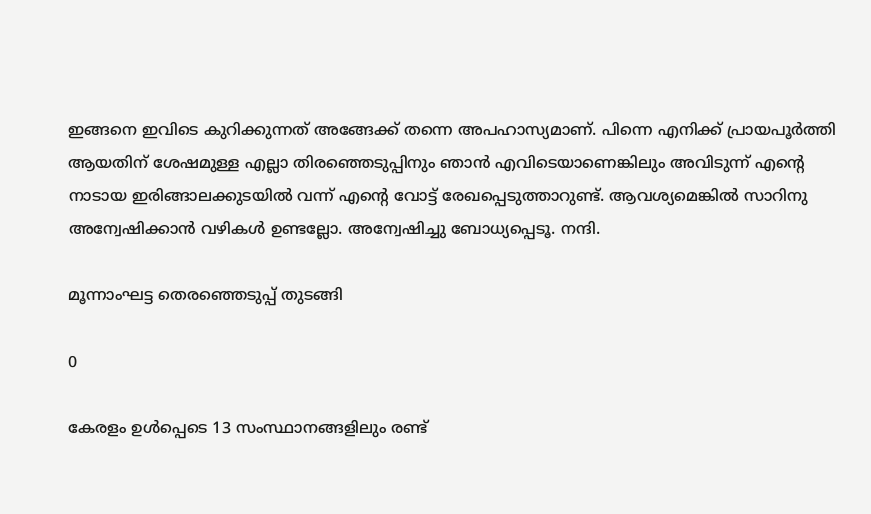ഇങ്ങനെ ഇവിടെ കുറിക്കുന്നത് അങ്ങേക്ക് തന്നെ അപഹാസ്യമാണ്. പിന്നെ എനിക്ക് പ്രായപൂർത്തി ആയതിന് ശേഷമുള്ള എല്ലാ തിരഞ്ഞെടുപ്പിനും ഞാൻ എവിടെയാണെങ്കിലും അവിടുന്ന് എന്റെ നാടായ ഇരിങ്ങാലക്കുടയിൽ വന്ന് എന്റെ വോട്ട് രേഖപ്പെടുത്താറുണ്ട്. ആവശ്യമെങ്കിൽ സാറിനു അന്വേഷിക്കാൻ വഴികൾ ഉണ്ടല്ലോ. അന്വേഷിച്ചു ബോധ്യപ്പെടൂ. നന്ദി.

മൂന്നാംഘട്ട തെരഞ്ഞെടുപ്പ് തുടങ്ങി

0

കേരളം ഉൾപ്പെടെ 13 സംസ്ഥാനങ്ങളിലും രണ്ട്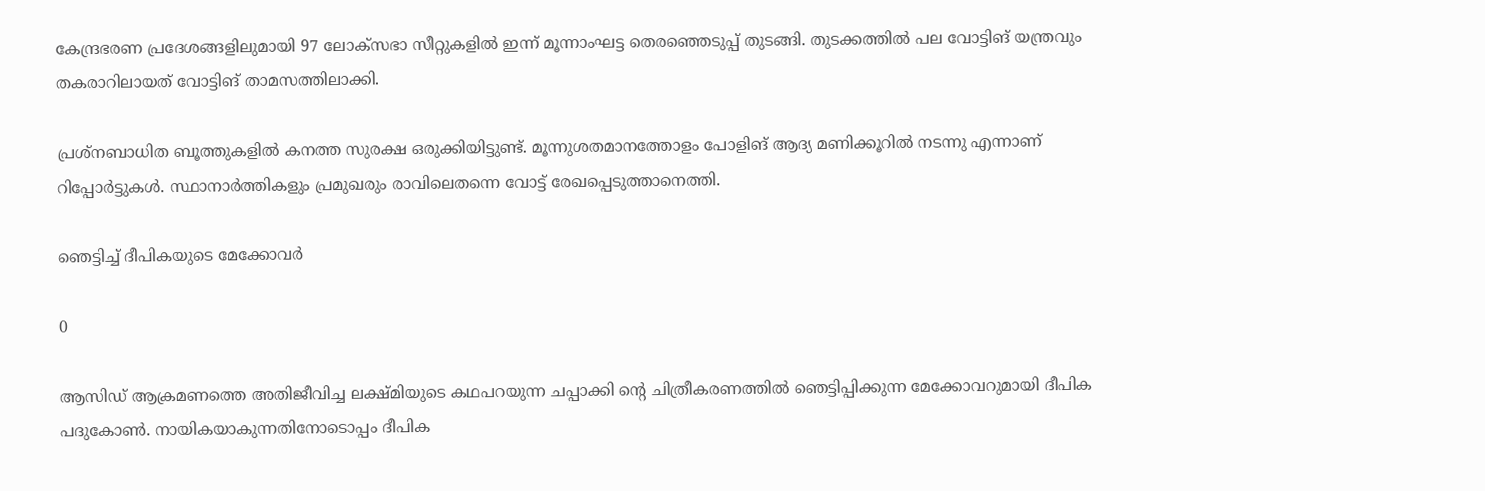കേന്ദ്രഭരണ പ്രദേശങ്ങളിലുമായി 97 ലോക്സഭാ സീറ്റുകളില്‍ ഇന്ന് മൂന്നാംഘട്ട തെരഞ്ഞെടുപ്പ് തുടങ്ങി. തുടക്കത്തിൽ പല വോട്ടിങ് യന്ത്രവും തകരാറിലായത് വോട്ടിങ് താമസത്തിലാക്കി.

പ്രശ്‌നബാധിത ബൂത്തുകളിൽ കനത്ത സുരക്ഷ ഒരുക്കിയിട്ടുണ്ട്. മൂന്നുശതമാനത്തോളം പോളിങ് ആദ്യ മണിക്കൂറില്‍ നടന്നു എന്നാണ് റിപ്പോർട്ടുകൾ. സ്ഥാനാർത്തികളും പ്രമുഖരും രാവിലെതന്നെ വോട്ട് രേഖപ്പെടുത്താനെത്തി.

ഞെട്ടിച്ച് ദീപികയുടെ മേക്കോവർ

0

ആസിഡ് ആക്രമണത്തെ അതിജീവിച്ച ലക്ഷ്മിയുടെ കഥപറയുന്ന ചപ്പാക്കി ന്റെ ചിത്രീകരണത്തിൽ ഞെട്ടിപ്പിക്കുന്ന മേക്കോവറുമായി ദീപിക പദുകോൺ. നായികയാകുന്നതിനോടൊപ്പം ദീപിക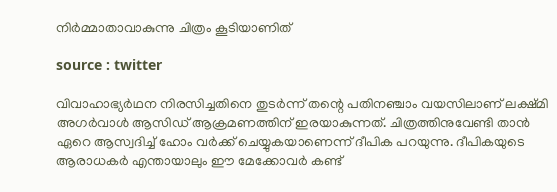നിർമ്മാതാവാകുന്നു ചിത്രം കൂടിയാണിത്

source : twitter

വിവാഹാഭ്യര്‍ഥന നിരസിച്ചതിനെ തുടര്‍ന്ന് തന്റെ പതിനഞ്ചാം വയസിലാണ് ലക്ഷ്മി അഗര്‍വാള്‍ ആസിഡ് ആക്രമണത്തിന് ഇരയാകുന്നത്. ചിത്രത്തിനുവേണ്ടി താൻ ഏറെ ആസ്വദിച്ച് ഹോം വർക്ക് ചെയ്യുകയാണെന്ന് ദീപിക പറയുന്നു. ദീപികയുടെ ആരാധകർ എന്തായാലും ഈ മേക്കോവർ കണ്ട്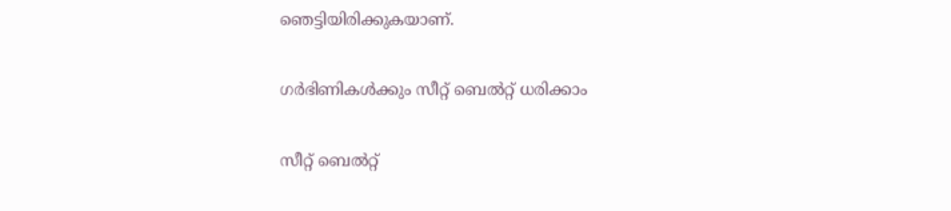ഞെട്ടിയിരിക്കുകയാണ്.

ഗർഭിണികൾക്കും സീറ്റ് ബെൽറ്റ് ധരിക്കാം

സീറ്റ് ബെൽറ്റ്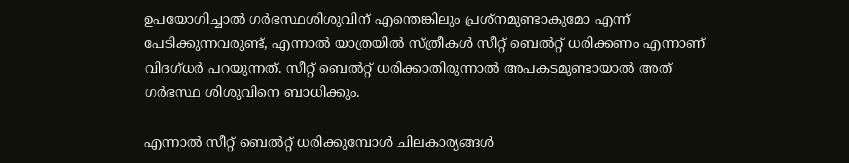ഉപയോഗിച്ചാൽ ഗർഭസ്ഥശിശുവിന് എന്തെങ്കിലും പ്രശ്നമുണ്ടാകുമോ എന്ന് പേടിക്കുന്നവരുണ്ട്, എന്നാൽ യാത്രയിൽ സ്ത്രീകൾ സീറ്റ് ബെൽറ്റ് ധരിക്കണം എന്നാണ് വിദഗ്ധർ പറയുന്നത്. സീറ്റ് ബെൽറ്റ് ധരിക്കാതിരുന്നാൽ അപകടമുണ്ടായാൽ അത് ഗർഭസ്ഥ ശിശുവിനെ ബാധിക്കും.

എന്നാൽ സീറ്റ് ബെൽറ്റ് ധരിക്കുമ്പോൾ ചിലകാര്യങ്ങൾ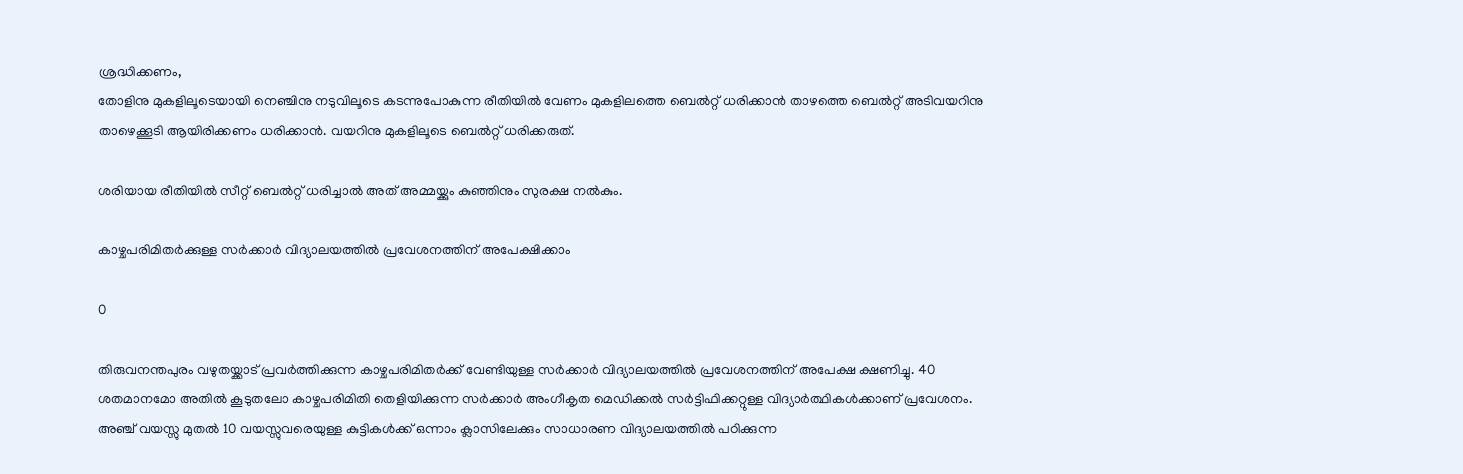ശ്രദ്ധിക്കണം,
തോളിനു മുകളിലൂടെയായി നെഞ്ചിനു നടുവിലൂടെ കടന്നുപോകുന്ന രീതിയിൽ വേണം മുകളിലത്തെ ബെൽറ്റ് ധരിക്കാൻ താഴത്തെ ബെൽറ്റ് അടിവയറിനു താഴെക്കൂടി ആയിരിക്കണം ധരിക്കാൻ. വയറിനു മുകളിലൂടെ ബെൽറ്റ് ധരിക്കരുത്.

ശരിയായ രീതിയിൽ സീറ്റ് ബെൽറ്റ് ധരിച്ചാൽ അത് അമ്മയ്ക്കും കുഞ്ഞിനും സുരക്ഷ നൽകും.

കാഴ്ചപരിമിതർക്കുള്ള സർക്കാർ വിദ്യാലയത്തിൽ പ്രവേശനത്തിന് അപേക്ഷിക്കാം

0

തിരുവനന്തപുരം വഴുതയ്ക്കാട് പ്രവർത്തിക്കുന്ന കാഴ്ചപരിമിതർക്ക് വേണ്ടിയുള്ള സർക്കാർ വിദ്യാലയത്തിൽ പ്രവേശനത്തിന് അപേക്ഷ ക്ഷണിച്ചു. 40 ശതമാനമോ അതിൽ കൂടുതലോ കാഴ്ചപരിമിതി തെളിയിക്കുന്ന സർക്കാർ അംഗീകൃത മെഡിക്കൽ സർട്ടിഫിക്കറ്റുള്ള വിദ്യാർത്ഥികൾക്കാണ് പ്രവേശനം. അഞ്ച് വയസ്സു മുതൽ 10 വയസ്സുവരെയുള്ള കുട്ടികൾക്ക് ഒന്നാം ക്ലാസിലേക്കും സാധാരണ വിദ്യാലയത്തിൽ പഠിക്കുന്ന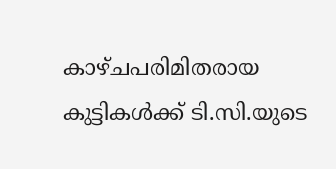കാഴ്ചപരിമിതരായ കുട്ടികൾക്ക് ടി.സി.യുടെ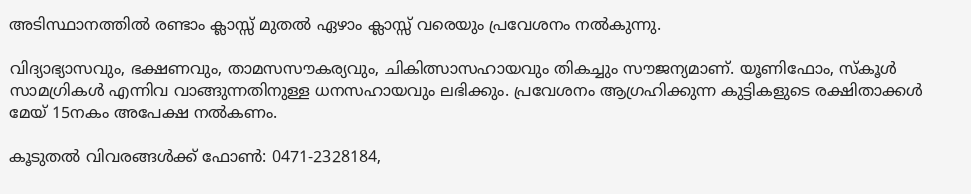അടിസ്ഥാനത്തിൽ രണ്ടാം ക്ലാസ്സ് മുതൽ ഏഴാം ക്ലാസ്സ് വരെയും പ്രവേശനം നൽകുന്നു.

വിദ്യാഭ്യാസവും, ഭക്ഷണവും, താമസസൗകര്യവും, ചികിത്സാസഹായവും തികച്ചും സൗജന്യമാണ്. യൂണിഫോം, സ്‌കൂൾ സാമഗ്രികൾ എന്നിവ വാങ്ങുന്നതിനുള്ള ധനസഹായവും ലഭിക്കും. പ്രവേശനം ആഗ്രഹിക്കുന്ന കുട്ടികളുടെ രക്ഷിതാക്കൾ മേയ് 15നകം അപേക്ഷ നൽകണം.

കൂടുതൽ വിവരങ്ങൾക്ക് ഫോൺ: 0471-2328184,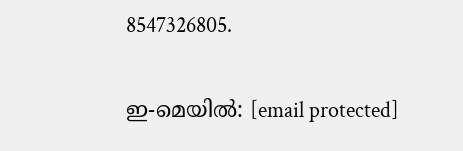8547326805.

ഇ-മെയിൽ: [email protected]